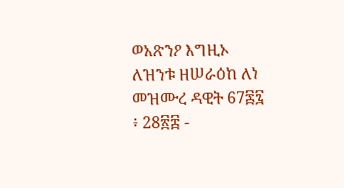ወአጽንዖ እግዚኦ ለዝንቱ ዘሠራዕከ ለነ
መዝሙረ ዳዊት 67፷፯ ፥ 28፳፰ -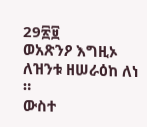29፳፱
ወአጽንዖ እግዚኦ ለዝንቱ ዘሠራዕከ ለነ ።
ውስተ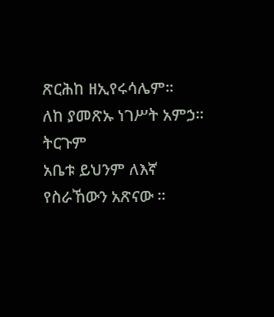ጽርሕከ ዘኢየሩሳሌም።
ለከ ያመጽኡ ነገሥት አምኃ።
ትርጉም
አቤቱ ይህንም ለእኛ የስራኸውን አጽናው ።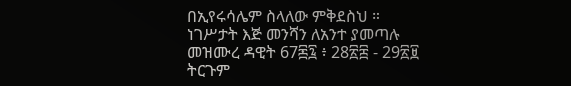በኢየሩሳሌም ስላለው ምቅደስህ ።
ነገሥታት እጅ መንሻን ለአንተ ያመጣሉ
መዝሙረ ዳዊት 67፷፯ ፥ 28፳፰ - 29፳፱
ትርጉም